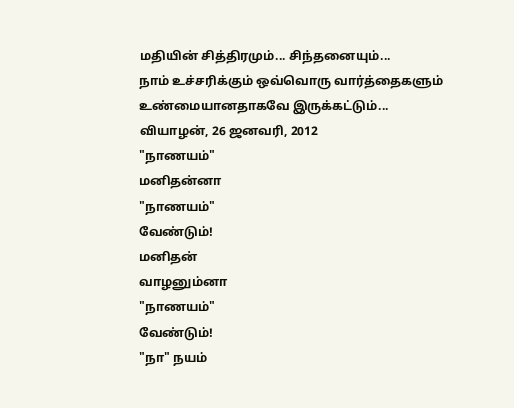மதியின் சித்திரமும்... சிந்தனையும்...
நாம் உச்சரிக்கும் ஒவ்வொரு வார்த்தைகளும் உண்மையானதாகவே இருக்கட்டும்...
வியாழன், 26 ஜனவரி, 2012
"நாணயம்"
மனிதன்னா
"நாணயம்"
வேண்டும்!
மனிதன்
வாழனும்னா
"நாணயம்"
வேண்டும்!
"நா" நயம்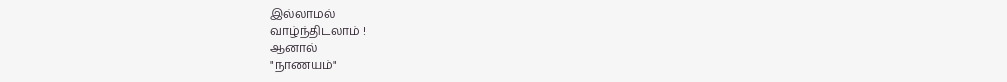இல்லாமல்
வாழ்ந்திடலாம் !
ஆனால்
"நாணயம்"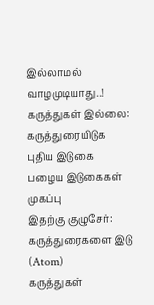இல்லாமல்
வாழமுடியாது..!
கருத்துகள் இல்லை:
கருத்துரையிடுக
புதிய இடுகை
பழைய இடுகைகள்
முகப்பு
இதற்கு குழுசேர்:
கருத்துரைகளை இடு (Atom)
கருத்துகள்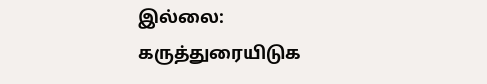இல்லை:
கருத்துரையிடுக